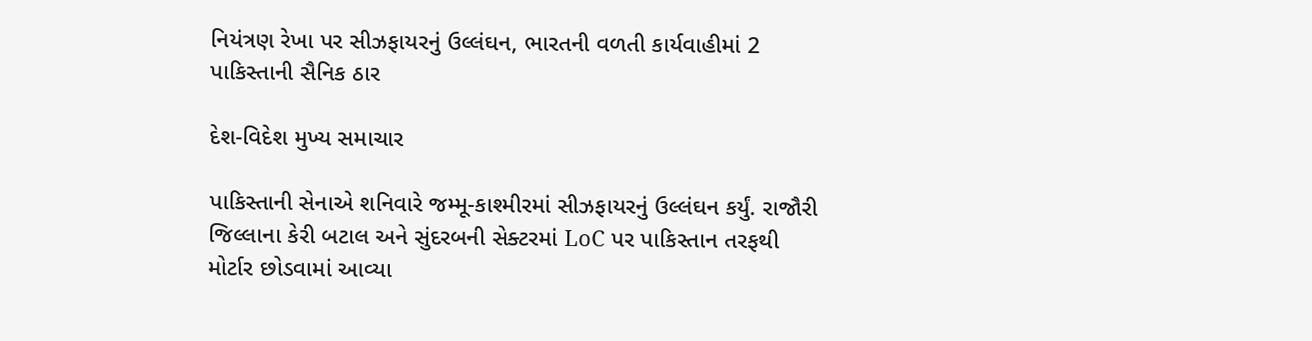નિયંત્રણ રેખા પર સીઝફાયરનું ઉલ્લંઘન, ભારતની વળતી કાર્યવાહીમાં 2 પાકિસ્તાની સૈનિક ઠાર

દેશ-વિદેશ મુખ્ય સમાચાર

પાકિસ્તાની સેનાએ શનિવારે જમ્મૂ-કાશ્મીરમાં સીઝફાયરનું ઉલ્લંઘન કર્યું. રાજૌરી જિલ્લાના કેરી બટાલ અને સુંદરબની સેક્ટરમાં LoC પર પાકિસ્તાન તરફથી મોર્ટાર છોડવામાં આવ્યા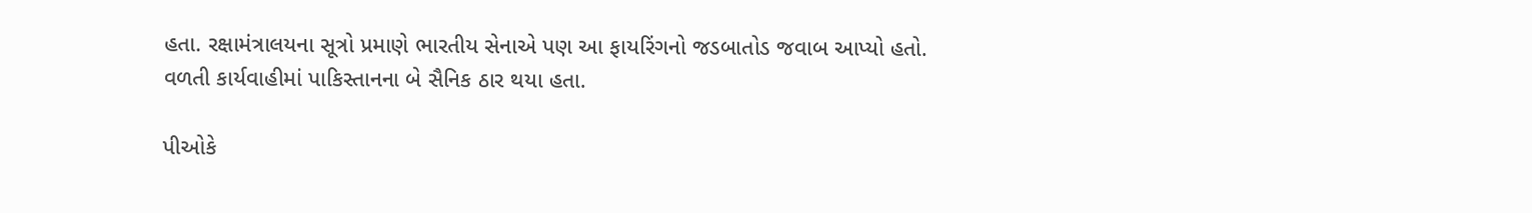હતા. રક્ષામંત્રાલયના સૂત્રો પ્રમાણે ભારતીય સેનાએ પણ આ ફાયરિંગનો જડબાતોડ જવાબ આપ્યો હતો. વળતી કાર્યવાહીમાં પાકિસ્તાનના બે સૈનિક ઠાર થયા હતા.

પીઓકે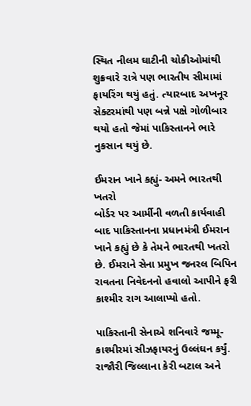સ્થિત નીલમ ઘાટીની ચોકીઓમાંથી શુક્રવારે રાત્રે પણ ભારતીય સીમામાં ફાયરિંગ થયું હતું. ત્યારબાદ અખનૂર સેક્ટરમાંથી પણ બન્ને પક્ષે ગોળીબાર થયો હતો જેમાં પાકિસ્તાનને ભારે નુકસાન થયું છે.

ઈમરાન ખાને કહ્યું- અમને ભારતથી ખતરો
બોર્ડર પર આર્મીની વળતી કાર્યવાહી બાદ પાકિસ્તાનના પ્રધાનમંત્રી ઈમરાન ખાને કહ્યું છે કે તેમને ભારતથી ખતરો છે. ઈમરાને સેના પ્રમુખ જનરલ બિપિન રાવતના નિવેદનનો હવાલો આપીને ફરી કાશ્મીર રાગ આલાપ્યો હતો.

પાકિસ્તાની સેનાએ શનિવારે જમ્મૂ-કાશ્મીરમાં સીઝફાયરનું ઉલ્લંઘન કર્યું. રાજૌરી જિલ્લાના કેરી બટાલ અને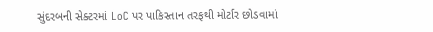સુંદરબની સેક્ટરમાં LoC પર પાકિસ્તાન તરફથી મોર્ટાર છોડવામાં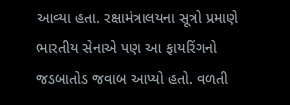આવ્યા હતા. રક્ષામંત્રાલયના સૂત્રો પ્રમાણે ભારતીય સેનાએ પણ આ ફાયરિંગનો જડબાતોડ જવાબ આપ્યો હતો. વળતી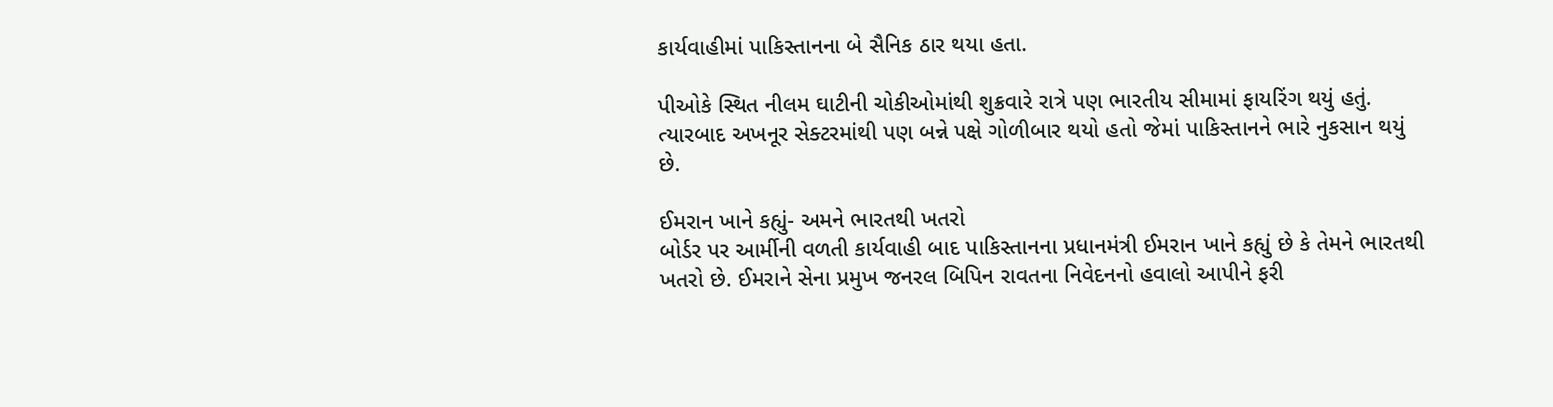કાર્યવાહીમાં પાકિસ્તાનના બે સૈનિક ઠાર થયા હતા.

પીઓકે સ્થિત નીલમ ઘાટીની ચોકીઓમાંથી શુક્રવારે રાત્રે પણ ભારતીય સીમામાં ફાયરિંગ થયું હતું. ત્યારબાદ અખનૂર સેક્ટરમાંથી પણ બન્ને પક્ષે ગોળીબાર થયો હતો જેમાં પાકિસ્તાનને ભારે નુકસાન થયું છે.

ઈમરાન ખાને કહ્યું- અમને ભારતથી ખતરો
બોર્ડર પર આર્મીની વળતી કાર્યવાહી બાદ પાકિસ્તાનના પ્રધાનમંત્રી ઈમરાન ખાને કહ્યું છે કે તેમને ભારતથી ખતરો છે. ઈમરાને સેના પ્રમુખ જનરલ બિપિન રાવતના નિવેદનનો હવાલો આપીને ફરી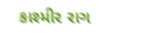કાશ્મીર રાગ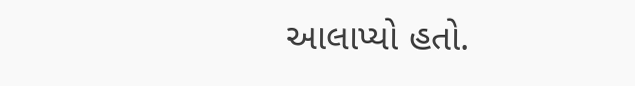આલાપ્યો હતો.